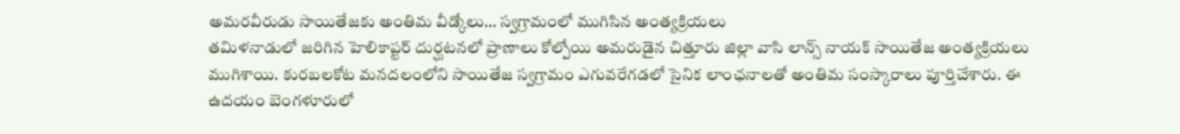అమరవీరుడు సాయితేజకు అంతిమ వీడ్కోలు… స్వగ్రామంలో ముగిసిన అంత్యక్రియలు
తమిళనాడులో జరిగిన హెలికాప్టర్ దుర్ఘటనలో ప్రాణాలు కోల్పోయి అమరుడైన చిత్తూరు జిల్లా వాసి లాన్స్ నాయక్ సాయితేజ అంత్యక్రియలు ముగిశాయి. కురబలకోట మనదలంలోని సాయితేజ స్వగ్రామం ఎగువరేగడలో సైనిక లాంఛనాలతో అంతిమ సంస్కారాలు పూర్తిచేశారు. ఈ ఉదయం బెంగళూరులో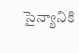సైన్యానికి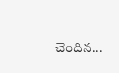చెందిన...